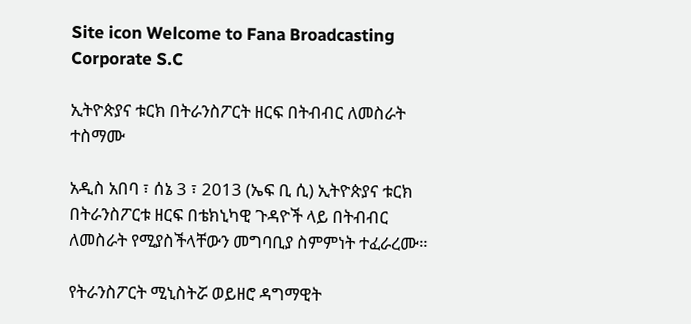Site icon Welcome to Fana Broadcasting Corporate S.C

ኢትዮጵያና ቱርክ በትራንስፖርት ዘርፍ በትብብር ለመስራት ተስማሙ

አዲስ አበባ ፣ ሰኔ 3 ፣ 2013 (ኤፍ ቢ ሲ) ኢትዮጵያና ቱርክ በትራንስፖርቱ ዘርፍ በቴክኒካዊ ጉዳዮች ላይ በትብብር ለመስራት የሚያስችላቸውን መግባቢያ ስምምነት ተፈራረሙ።

የትራንስፖርት ሚኒስትሯ ወይዘሮ ዳግማዊት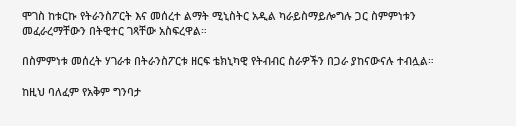ሞገስ ከቱርኩ የትራንስፖርት እና መሰረተ ልማት ሚኒስትር አዲል ካራይስማይሎግሉ ጋር ስምምነቱን መፈራረማቸውን በትዊተር ገጻቸው አስፍረዋል።

በስምምነቱ መሰረት ሃገራቱ በትራንስፖርቱ ዘርፍ ቴክኒካዊ የትብብር ስራዎችን በጋራ ያከናውናሉ ተብሏል።

ከዚህ ባለፈም የአቅም ግንባታ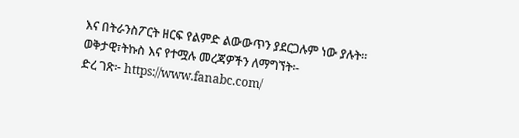እና በትራንስፖርት ዘርፍ የልምድ ልውውጥን ያደርጋሉም ነው ያሉት።
ወቅታዊ፣ትኩስ እና የተሟሉ መረጃዎችን ለማግኘት፡-
ድረ ገጽ፦ https://www.fanabc.com/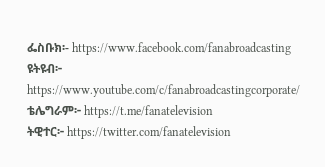ፌስቡክ፡- https://www.facebook.com/fanabroadcasting
ዩትዩብ፦ https://www.youtube.com/c/fanabroadcastingcorporate/
ቴሌግራም፦ https://t.me/fanatelevision
ትዊተር፦ https://twitter.com/fanatelevision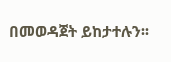በመወዳጀት ይከታተሉን፡፡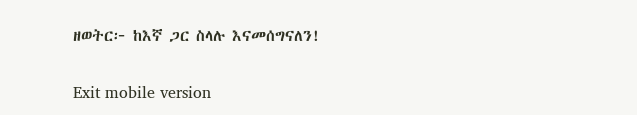ዘወትር፦ ከእኛ ጋር ስላሉ እናመሰግናለን!

Exit mobile version